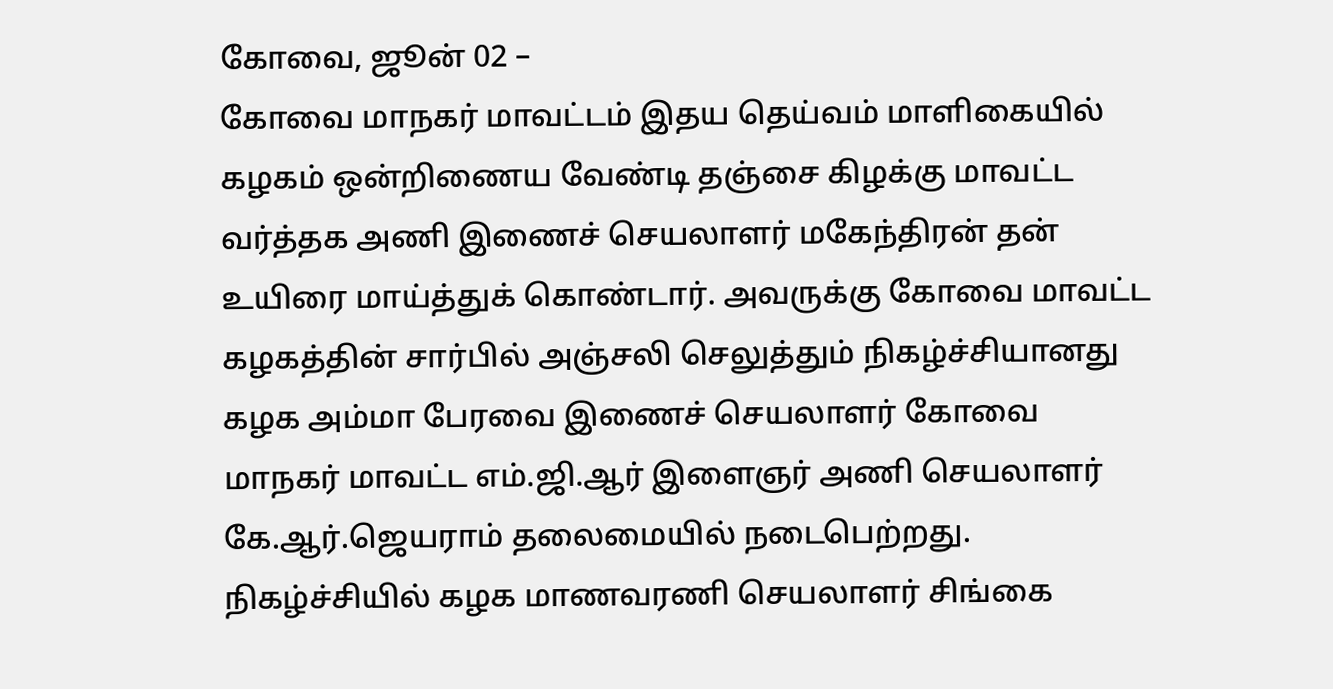கோவை, ஜூன் 02 –
கோவை மாநகர் மாவட்டம் இதய தெய்வம் மாளிகையில் கழகம் ஒன்றிணைய வேண்டி தஞ்சை கிழக்கு மாவட்ட வர்த்தக அணி இணைச் செயலாளர் மகேந்திரன் தன் உயிரை மாய்த்துக் கொண்டார். அவருக்கு கோவை மாவட்ட கழகத்தின் சார்பில் அஞ்சலி செலுத்தும் நிகழ்ச்சியானது கழக அம்மா பேரவை இணைச் செயலாளர் கோவை மாநகர் மாவட்ட எம்.ஜி.ஆர் இளைஞர் அணி செயலாளர் கே.ஆர்.ஜெயராம் தலைமையில் நடைபெற்றது.
நிகழ்ச்சியில் கழக மாணவரணி செயலாளர் சிங்கை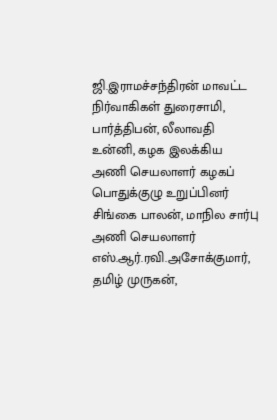ஜி.இராமச்சந்திரன் மாவட்ட நிர்வாகிகள் துரைசாமி, பார்த்திபன், லீலாவதி உன்னி, கழக இலக்கிய அணி செயலாளர் கழகப் பொதுக்குழு உறுப்பினர் சிங்கை பாலன், மாநில சார்பு அணி செயலாளர் எஸ்.ஆர்.ரவி.அசோக்குமார், தமிழ் முருகன்,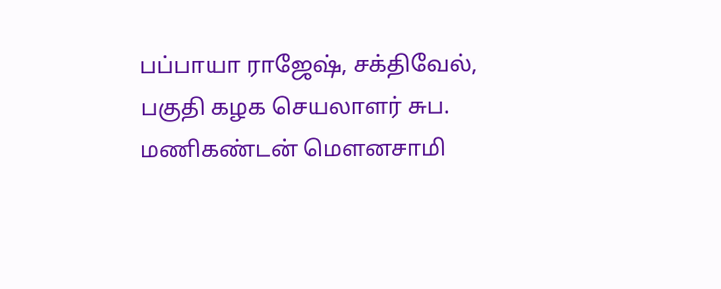பப்பாயா ராஜேஷ், சக்திவேல், பகுதி கழக செயலாளர் சுப. மணிகண்டன் மௌனசாமி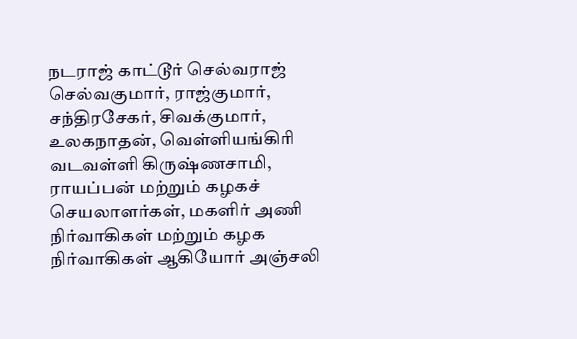நடராஜ் காட்டூர் செல்வராஜ் செல்வகுமார், ராஜ்குமார், சந்திரசேகர், சிவக்குமார், உலகநாதன், வெள்ளியங்கிரி வடவள்ளி கிருஷ்ணசாமி, ராயப்பன் மற்றும் கழகச் செயலாளர்கள், மகளிர் அணி நிர்வாகிகள் மற்றும் கழக நிர்வாகிகள் ஆகியோர் அஞ்சலி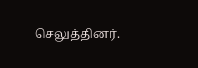செலுத்தினர்.